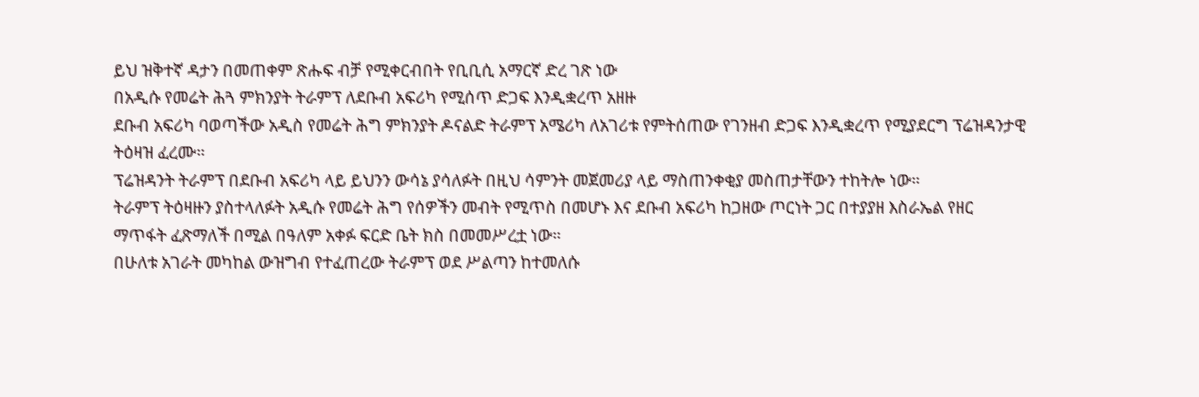ይህ ዝቅተኛ ዳታን በመጠቀም ጽሑፍ ብቻ የሚቀርብበት የቢቢሲ አማርኛ ድረ ገጽ ነው
በአዲሱ የመሬት ሕጓ ምክንያት ትራምፕ ለደቡብ አፍሪካ የሚሰጥ ድጋፍ እንዲቋረጥ አዘዙ
ደቡብ አፍሪካ ባወጣችው አዲስ የመሬት ሕግ ምክንያት ዶናልድ ትራምፕ አሜሪካ ለአገሪቱ የምትሰጠው የገንዘብ ድጋፍ እንዲቋረጥ የሚያደርግ ፕሬዝዳንታዊ ትዕዛዝ ፈረሙ።
ፕሬዝዳንት ትራምፕ በደቡብ አፍሪካ ላይ ይህንን ውሳኔ ያሳለፉት በዚህ ሳምንት መጀመሪያ ላይ ማስጠንቀቂያ መስጠታቸውን ተከትሎ ነው።
ትራምፕ ትዕዛዙን ያስተላለፉት አዲሱ የመሬት ሕግ የሰዎችን መብት የሚጥስ በመሆኑ እና ደቡብ አፍሪካ ከጋዘው ጦርነት ጋር በተያያዘ እስራኤል የዘር ማጥፋት ፈጽማለች በሚል በዓለም አቀፉ ፍርድ ቤት ክስ በመመሥረቷ ነው።
በሁለቱ አገራት መካከል ውዝግብ የተፈጠረው ትራምፕ ወደ ሥልጣን ከተመለሱ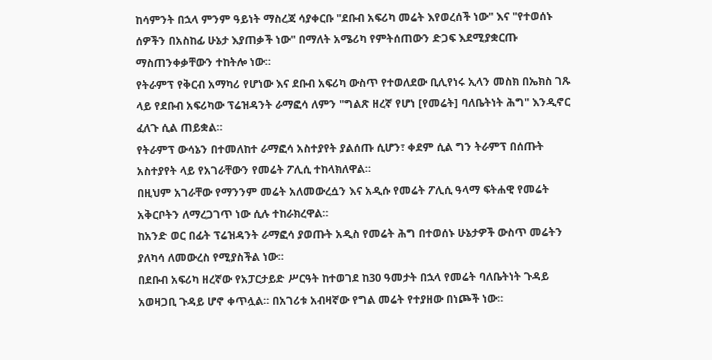ከሳምንት በኋላ ምንም ዓይነት ማስረጃ ሳያቀርቡ "ደቡብ አፍሪካ መሬት እየወረሰች ነው" እና "የተወሰኑ ሰዎችን በአስከፊ ሁኔታ እያጠቃች ነው" በማለት አሜሪካ የምትሰጠውን ድጋፍ እደሚያቋርጡ ማስጠንቀቃቸውን ተከትሎ ነው።
የትራምፕ የቅርብ አማካሪ የሆነው እና ደቡብ አፍሪካ ውስጥ የተወለደው ቢሊየነሩ ኢላን መስክ በኤክስ ገጹ ላይ የደቡብ አፍሪካው ፕሬዝዳንት ራማፎሳ ለምን "ግልጽ ዘረኛ የሆነ [የመሬት] ባለቤትነት ሕግ" እንዲኖር ፈለጉ ሲል ጠይቋል።
የትራምፕ ውሳኔን በተመለከተ ራማፎሳ አስተያየት ያልሰጡ ሲሆን፣ ቀደም ሲል ግን ትራምፕ በሰጡት አስተያየት ላይ የአገራቸውን የመሬት ፖሊሲ ተከላክለዋል።
በዚህም አገራቸው የማንንም መሬት አለመውረሷን እና አዲሱ የመሬት ፖሊሲ ዓላማ ፍትሐዊ የመሬት አቅርቦትን ለማረጋገጥ ነው ሲሉ ተከራክረዋል።
ከአንድ ወር በፊት ፕሬዝዳንት ራማፎሳ ያወጡት አዲስ የመሬት ሕግ በተወሰኑ ሁኔታዎች ውስጥ መሬትን ያለካሳ ለመውረስ የሚያስችል ነው።
በደቡብ አፍሪካ ዘረኛው የአፓርታይድ ሥርዓት ከተወገደ ከ30 ዓመታት በኋላ የመሬት ባለቤትነት ጉዳይ አወዛጋቢ ጉዳይ ሆኖ ቀጥሏል። በአገሪቱ አብዛኛው የግል መሬት የተያዘው በነጮች ነው።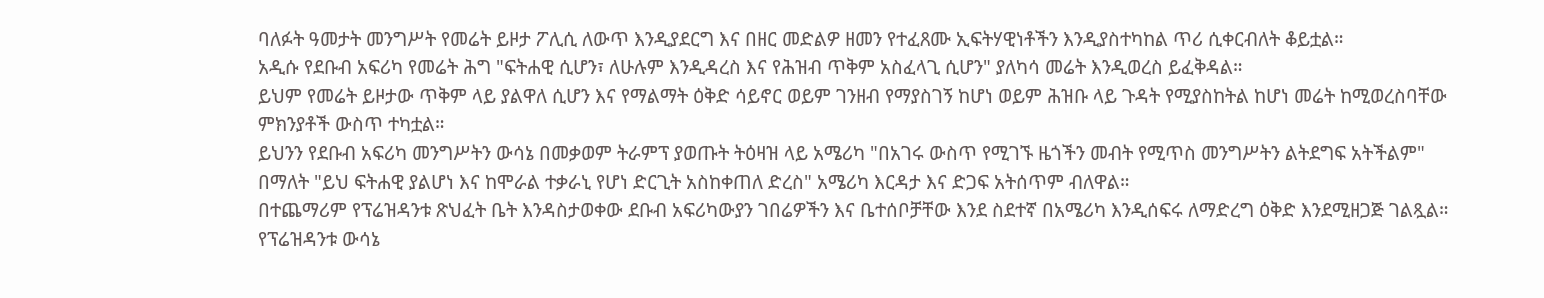ባለፉት ዓመታት መንግሥት የመሬት ይዞታ ፖሊሲ ለውጥ እንዲያደርግ እና በዘር መድልዎ ዘመን የተፈጸሙ ኢፍትሃዊነቶችን እንዲያስተካከል ጥሪ ሲቀርብለት ቆይቷል።
አዲሱ የደቡብ አፍሪካ የመሬት ሕግ "ፍትሐዊ ሲሆን፣ ለሁሉም እንዲዳረስ እና የሕዝብ ጥቅም አስፈላጊ ሲሆን" ያለካሳ መሬት እንዲወረስ ይፈቅዳል።
ይህም የመሬት ይዞታው ጥቅም ላይ ያልዋለ ሲሆን እና የማልማት ዕቅድ ሳይኖር ወይም ገንዘብ የማያስገኝ ከሆነ ወይም ሕዝቡ ላይ ጉዳት የሚያስከትል ከሆነ መሬት ከሚወረስባቸው ምክንያቶች ውስጥ ተካቷል።
ይህንን የደቡብ አፍሪካ መንግሥትን ውሳኔ በመቃወም ትራምፕ ያወጡት ትዕዛዝ ላይ አሜሪካ "በአገሩ ውስጥ የሚገኙ ዜጎችን መብት የሚጥስ መንግሥትን ልትደግፍ አትችልም" በማለት "ይህ ፍትሐዊ ያልሆነ እና ከሞራል ተቃራኒ የሆነ ድርጊት አስከቀጠለ ድረስ" አሜሪካ እርዳታ እና ድጋፍ አትሰጥም ብለዋል።
በተጨማሪም የፕሬዝዳንቱ ጽህፈት ቤት እንዳስታወቀው ደቡብ አፍሪካውያን ገበሬዎችን እና ቤተሰቦቻቸው እንደ ስደተኛ በአሜሪካ እንዲሰፍሩ ለማድረግ ዕቅድ እንደሚዘጋጅ ገልጿል።
የፕሬዝዳንቱ ውሳኔ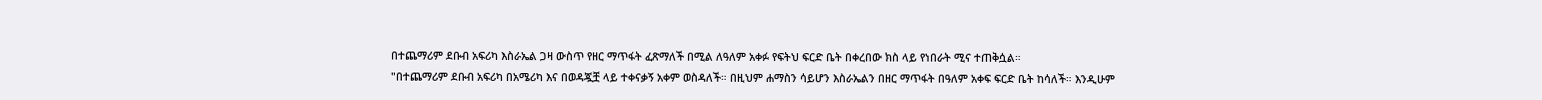በተጨማሪም ደቡብ አፍሪካ እስራኤል ጋዛ ውስጥ የዘር ማጥፋት ፈጽማለች በሚል ለዓለም አቀፉ የፍትህ ፍርድ ቤት በቀረበው ክስ ላይ የነበራት ሚና ተጠቅሷል።
"በተጨማሪም ደቡብ አፍሪካ በአሜሪካ እና በወዳጇቿ ላይ ተቀናቃኝ አቀም ወስዳለች። በዚህም ሐማስን ሳይሆን እስራኤልን በዘር ማጥፋት በዓለም አቀፍ ፍርድ ቤት ከሳለች። እንዲሁም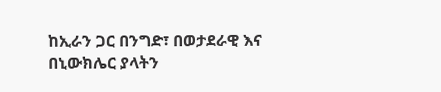ከኢራን ጋር በንግድ፣ በወታደራዊ እና በኒውክሌር ያላትን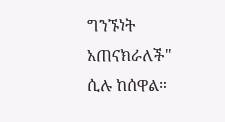ግንኙነት አጠናክራለች" ሲሉ ከሰዋል።